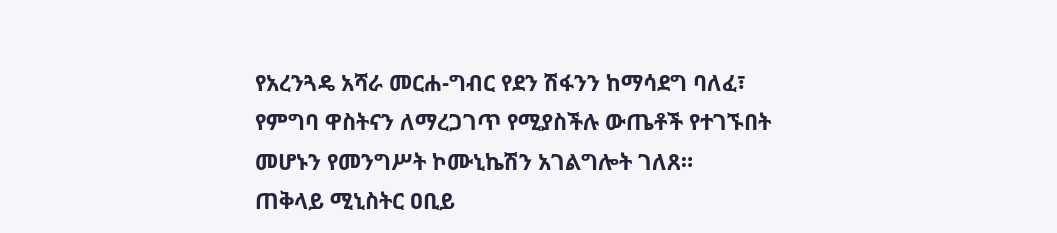የአረንጓዴ አሻራ መርሐ-ግብር የደን ሽፋንን ከማሳደግ ባለፈ፣ የምግባ ዋስትናን ለማረጋገጥ የሚያስችሉ ውጤቶች የተገኙበት መሆኑን የመንግሥት ኮሙኒኬሽን አገልግሎት ገለጸ።
ጠቅላይ ሚኒስትር ዐቢይ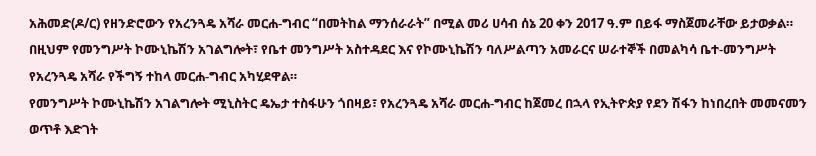አሕመድ(ዶ/ር) የዘንድሮውን የአረንጓዴ አሻራ መርሐ-ግብር “በመትከል ማንሰራራት” በሚል መሪ ሀሳብ ሰኔ 20 ቀን 2017 ዓ.ም በይፋ ማስጀመራቸው ይታወቃል።
በዚህም የመንግሥት ኮሙኒኬሽን አገልግሎት፣ የቤተ መንግሥት አስተዳደር እና የኮሙኒኬሽን ባለሥልጣን አመራርና ሠራተኞች በመልካሳ ቤተ-መንግሥት የአረንጓዴ አሻራ የችግኝ ተከላ መርሐ-ግብር አካሂደዋል።
የመንግሥት ኮሙኒኬሽን አገልግሎት ሚኒስትር ዴኤታ ተስፋሁን ጎበዛይ፣ የአረንጓዴ አሻራ መርሐ-ግብር ከጀመረ በኋላ የኢትዮጵያ የደን ሽፋን ከነበረበት መመናመን ወጥቶ እድገት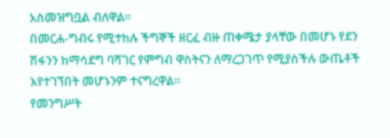አስመዝግቧል ብለዋል።
በመርሐ-ግብሩ የሚተከሉ ችግኞች ዘርፈ ብዙ ጠቀሜታ ያላቸው በመሆኑ የደን ሽፋንን ከማሳደግ ባሻገር የምግብ ዋስትናን ለማረጋገጥ የሚያስችሉ ውጤቶች እየተገኘበት መሆኑንም ተናግረዋል።
የመንግሥት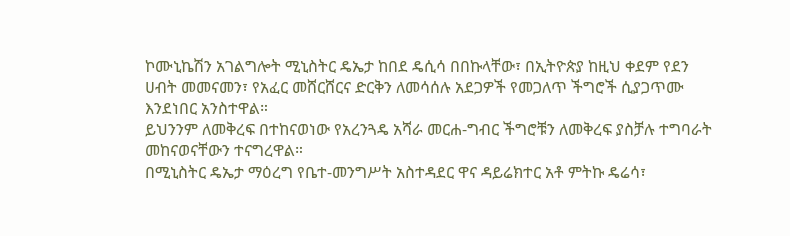ኮሙኒኬሽን አገልግሎት ሚኒስትር ዴኤታ ከበደ ዴሲሳ በበኩላቸው፣ በኢትዮጵያ ከዚህ ቀደም የደን ሀብት መመናመን፣ የአፈር መሸርሸርና ድርቅን ለመሳሰሉ አደጋዎች የመጋለጥ ችግሮች ሲያጋጥሙ እንደነበር አንስተዋል።
ይህንንም ለመቅረፍ በተከናወነው የአረንጓዴ አሻራ መርሐ-ግብር ችግሮቹን ለመቅረፍ ያስቻሉ ተግባራት መከናወናቸውን ተናግረዋል።
በሚኒስትር ዴኤታ ማዕረግ የቤተ-መንግሥት አስተዳደር ዋና ዳይሬክተር አቶ ምትኩ ዴሬሳ፣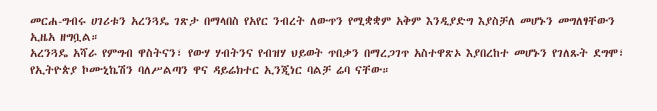መርሐ-ግብሩ ሀገሪቱን አረንጓዴ ገጽታ በማላበስ የአየር ንብረት ለውጥን የሚቋቋም አቅም እንዲያድግ እያስቻለ መሆኑን መግለፃቸውን ኢዜአ ዘግቧል።
አረንጓዴ አሻራ የምግብ ዋስትናን፣ የውሃ ሃብትንና የብዝሃ ህይወት ጥበቃን በማረጋገጥ አስተዋጽኦ እያበረከተ መሆኑን የገለጹት ደግሞ፣ የኢትዮጵያ ኮሙኒኬሽን ባለሥልጣን ዋና ዳይሬክተር ኢንጂነር ባልቻ ሬባ ናቸው።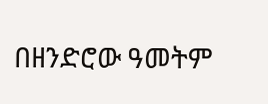በዘንድሮው ዓመትም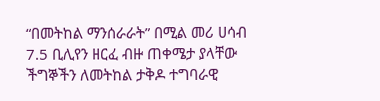“በመትከል ማንሰራራት” በሚል መሪ ሀሳብ 7.5 ቢሊየን ዘርፈ ብዙ ጠቀሜታ ያላቸው ችግኞችን ለመትከል ታቅዶ ተግባራዊ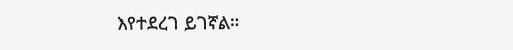እየተደረገ ይገኛል።